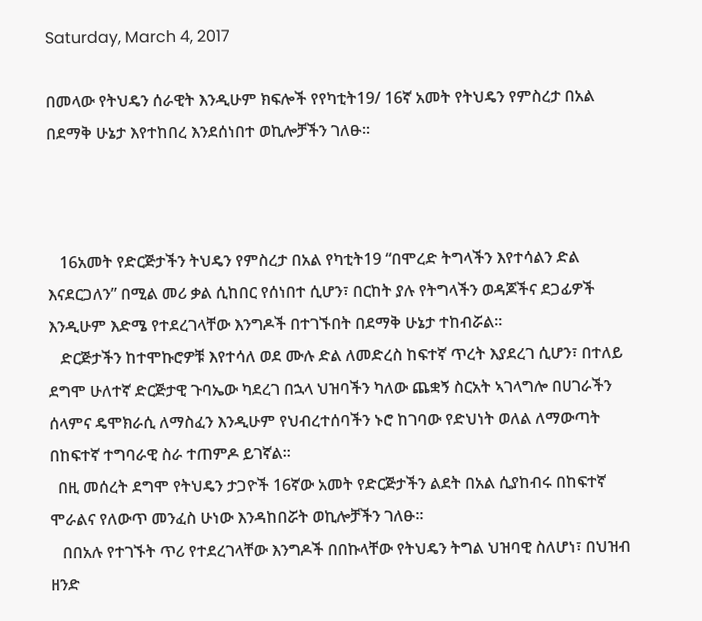Saturday, March 4, 2017

በመላው የትህዴን ሰራዊት እንዲሁም ክፍሎች የየካቲት19/ 16ኛ አመት የትህዴን የምስረታ በአል በደማቅ ሁኔታ እየተከበረ እንደሰነበተ ወኪሎቻችን ገለፁ።



   16አመት የድርጅታችን ትህዴን የምስረታ በአል የካቲት19 “በሞረድ ትግላችን እየተሳልን ድል እናደርጋለን” በሚል መሪ ቃል ሲከበር የሰነበተ ሲሆን፣ በርከት ያሉ የትግላችን ወዳጆችና ደጋፊዎች እንዲሁም እድሜ የተደረገላቸው እንግዶች በተገኙበት በደማቅ ሁኔታ ተከብሯል።
   ድርጅታችን ከተሞኩሮዎቹ እየተሳለ ወደ ሙሉ ድል ለመድረስ ከፍተኛ ጥረት እያደረገ ሲሆን፣ በተለይ ደግሞ ሁለተኛ ድርጅታዊ ጉባኤው ካደረገ በኋላ ህዝባችን ካለው ጨቋኝ ስርአት ኣገላግሎ በሀገራችን ሰላምና ዴሞክራሲ ለማስፈን እንዲሁም የህብረተሰባችን ኑሮ ከገባው የድህነት ወለል ለማውጣት በከፍተኛ ተግባራዊ ስራ ተጠምዶ ይገኛል።
  በዚ መሰረት ደግሞ የትህዴን ታጋዮች 16ኛው አመት የድርጅታችን ልደት በአል ሲያከብሩ በከፍተኛ ሞራልና የለውጥ መንፈስ ሁነው እንዳከበሯት ወኪሎቻችን ገለፁ።
   በበአሉ የተገኙት ጥሪ የተደረገላቸው እንግዶች በበኩላቸው የትህዴን ትግል ህዝባዊ ስለሆነ፣ በህዝብ ዘንድ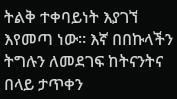ትልቅ ተቀባይነት እያገኘ እየመጣ ነው። እኛ በበኩላችን ትግሉን ለመደገፍ ከትናንትና በላይ ታጥቀን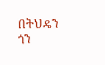በትህዴን ጎን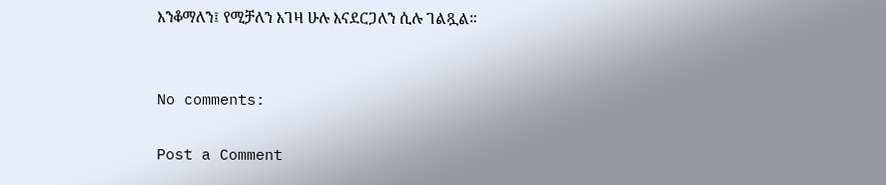እንቆማለን፤ የሚቻለን እገዛ ሁሉ እናደርጋለን ሲሉ ገልጿል።


No comments:

Post a Comment